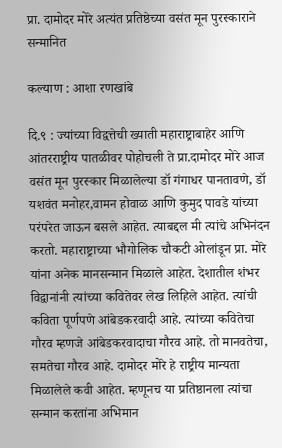प्रा. दामोदर मोरे अत्यंत प्रतिष्ठेच्या वसंत मून पुरस्काराने सन्मानित

कल्याण : आशा रणखांबे

दि.९ : ज्यांच्या विद्वत्तेची ख्याती महाराष्ट्राबाहेर आणि आंतरराष्ट्रीय पातळीवर पोहोचली ते प्रा.दामोदर मोरे आज वसंत मून पुरस्कार मिळालेल्या डॉ गंगाधर पानतावणे, डॉ यशवंत मनोहर,वामन होवाळ आणि कुमुद पावडे यांच्या परंपरेत जाऊन बसले आहेत. त्याबद्दल मी त्यांचे अभिनंदन करतो. महाराष्ट्राच्या भौगोलिक चौकटी ओलांडून प्रा. मोरे यांना अनेक मानसन्मान मिळाले आहेत. देशातील शंभर विद्वानांनी त्यांच्या कवितेवर लेख लिहिले आहेत. त्यांची कविता पूर्णपणे आंबेडकरवादी आहे. त्यांच्या कवितेचा गौरव म्हणजे आंबेडकरवादाचा गौरव आहे. तो मानवतेचा, समतेचा गौरव आहे. दामोदर मोरे हे राष्ट्रीय मान्यता मिळालेले कवी आहेत. म्हणूनच या प्रतिष्ठानला त्यांचा सन्मान करतांना अभिमान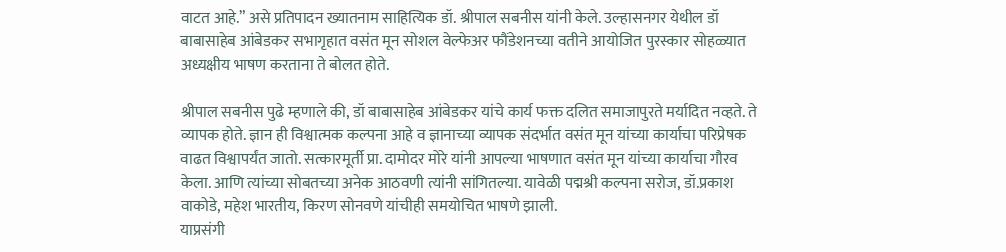वाटत आहे.” असे प्रतिपादन ख्यातनाम साहित्यिक डॉ. श्रीपाल सबनीस यांनी केले. उल्हासनगर येथील डॉ बाबासाहेब आंबेडकर सभागृहात वसंत मून सोशल वेल्फेअर फौंडेशनच्या वतीने आयोजित पुरस्कार सोहळ्यात अध्यक्षीय भाषण करताना ते बोलत होते.

श्रीपाल सबनीस पुढे म्हणाले की, डॉ बाबासाहेब आंबेडकर यांचे कार्य फक्त दलित समाजापुरते मर्यादित नव्हते. ते व्यापक होते. ज्ञान ही विश्वात्मक कल्पना आहे व ज्ञानाच्या व्यापक संदर्भात वसंत मून यांच्या कार्याचा परिप्रेषक वाढत विश्वापर्यंत जातो. सत्कारमूर्ती प्रा. दामोदर मोरे यांनी आपल्या भाषणात वसंत मून यांच्या कार्याचा गौरव केला. आणि त्यांच्या सोबतच्या अनेक आठवणी त्यांनी सांगितल्या. यावेळी पद्मश्री कल्पना सरोज, डॉ.प्रकाश वाकोडे, महेश भारतीय, किरण सोनवणे यांचीही समयोचित भाषणे झाली.
याप्रसंगी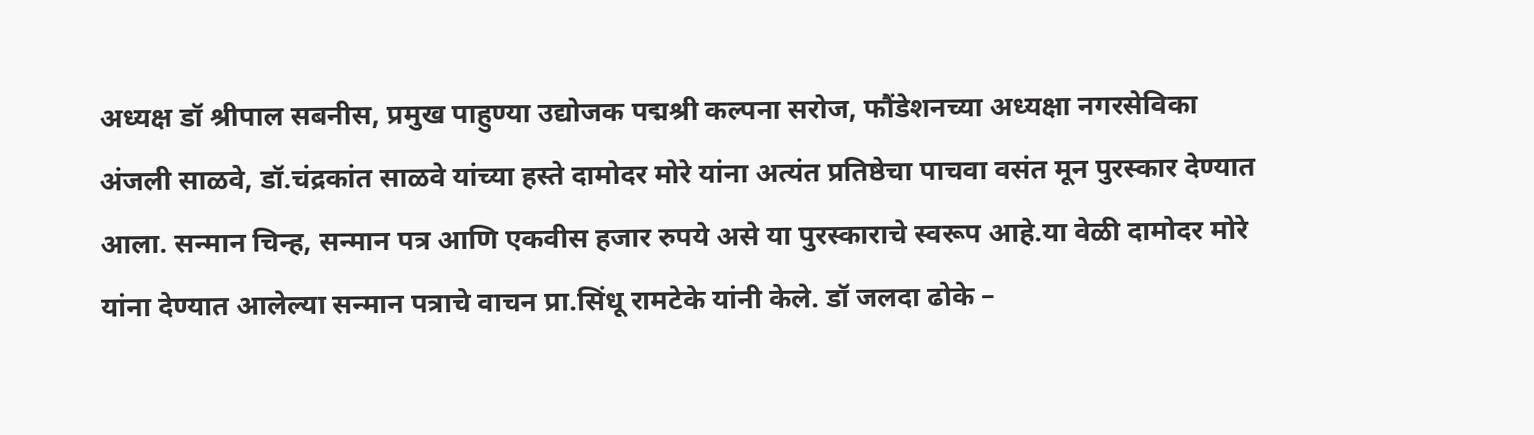अध्यक्ष डॉ श्रीपाल सबनीस, प्रमुख पाहुण्या उद्योजक पद्मश्री कल्पना सरोज, फौंडेशनच्या अध्यक्षा नगरसेविका अंजली साळवे, डॉ.चंद्रकांत साळवे यांच्या हस्ते दामोदर मोरे यांना अत्यंत प्रतिष्ठेचा पाचवा वसंत मून पुरस्कार देण्यात आला. सन्मान चिन्ह, सन्मान पत्र आणि एकवीस हजार रुपये असे या पुरस्काराचे स्वरूप आहे.या वेळी दामोदर मोरे यांना देण्यात आलेल्या सन्मान पत्राचे वाचन प्रा.सिंधू रामटेके यांनी केले. डॉ जलदा ढोके –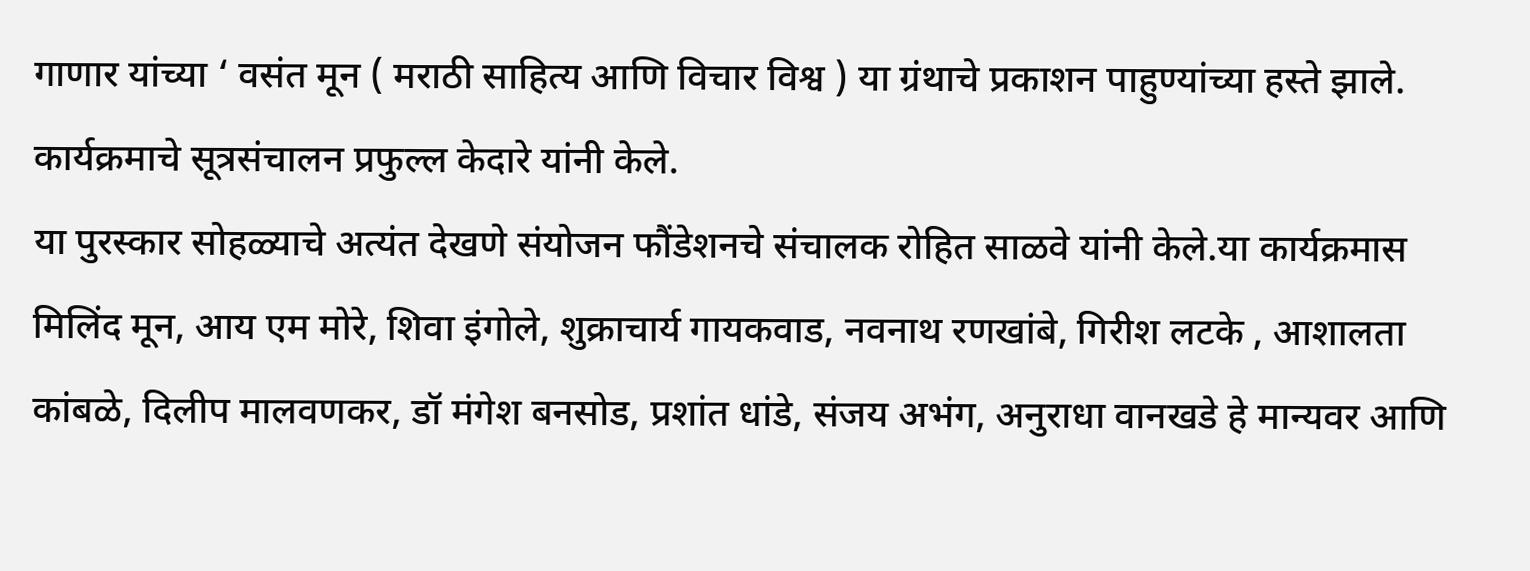गाणार यांच्या ‘ वसंत मून ( मराठी साहित्य आणि विचार विश्व ) या ग्रंथाचे प्रकाशन पाहुण्यांच्या हस्ते झाले. कार्यक्रमाचे सूत्रसंचालन प्रफुल्ल केदारे यांनी केले.
या पुरस्कार सोहळ्याचे अत्यंत देखणे संयोजन फौंडेशनचे संचालक रोहित साळवे यांनी केले.या कार्यक्रमास मिलिंद मून, आय एम मोरे, शिवा इंगोले, शुक्राचार्य गायकवाड, नवनाथ रणखांबे, गिरीश लटके , आशालता कांबळे, दिलीप मालवणकर, डॉ मंगेश बनसोड, प्रशांत धांडे, संजय अभंग, अनुराधा वानखडे हे मान्यवर आणि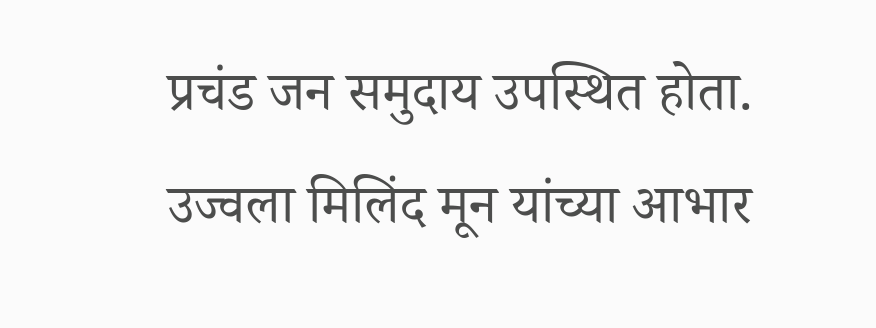प्रचंड जन समुदाय उपस्थित होता. उज्वला मिलिंद मून यांच्या आभार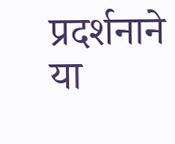प्रदर्शनाने या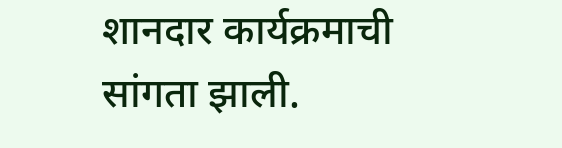शानदार कार्यक्रमाची सांगता झाली.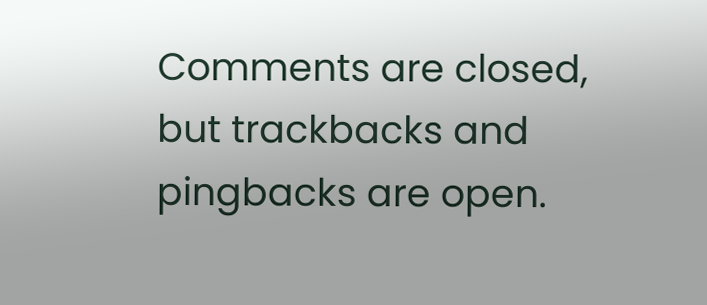Comments are closed, but trackbacks and pingbacks are open.